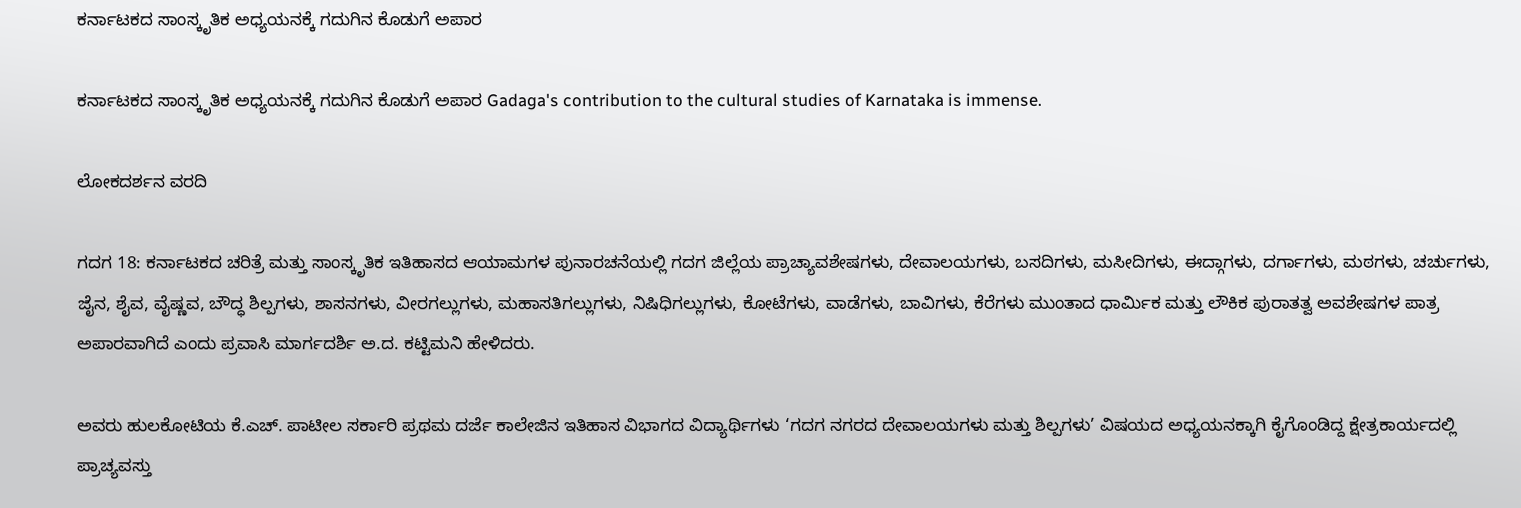ಕರ್ನಾಟಕದ ಸಾಂಸ್ಕೃತಿಕ ಅಧ್ಯಯನಕ್ಕೆ ಗದುಗಿನ ಕೊಡುಗೆ ಅಪಾರ

ಕರ್ನಾಟಕದ ಸಾಂಸ್ಕೃತಿಕ ಅಧ್ಯಯನಕ್ಕೆ ಗದುಗಿನ ಕೊಡುಗೆ ಅಪಾರ Gadaga's contribution to the cultural studies of Karnataka is immense.

ಲೋಕದರ್ಶನ ವರದಿ

ಗದಗ 18: ಕರ್ನಾಟಕದ ಚರಿತ್ರೆ ಮತ್ತು ಸಾಂಸ್ಕೃತಿಕ ಇತಿಹಾಸದ ಆಯಾಮಗಳ ಪುನಾರಚನೆಯಲ್ಲಿ ಗದಗ ಜಿಲ್ಲೆಯ ಪ್ರಾಚ್ಯಾವಶೇಷಗಳು, ದೇವಾಲಯಗಳು, ಬಸದಿಗಳು, ಮಸೀದಿಗಳು, ಈದ್ಗಾಗಳು, ದರ್ಗಾಗಳು, ಮಠಗಳು, ಚರ್ಚುಗಳು, ಜೈನ, ಶೈವ, ವೈಷ್ಣವ, ಬೌದ್ಧ ಶಿಲ್ಪಗಳು, ಶಾಸನಗಳು, ವೀರಗಲ್ಲುಗಳು, ಮಹಾಸತಿಗಲ್ಲುಗಳು, ನಿಷಿಧಿಗಲ್ಲುಗಳು, ಕೋಟೆಗಳು, ವಾಡೆಗಳು, ಬಾವಿಗಳು, ಕೆರೆಗಳು ಮುಂತಾದ ಧಾರ್ಮಿಕ ಮತ್ತು ಲೌಕಿಕ ಪುರಾತತ್ವ ಅವಶೇಷಗಳ ಪಾತ್ರ ಅಪಾರವಾಗಿದೆ ಎಂದು ಪ್ರವಾಸಿ ಮಾರ್ಗದರ್ಶಿ ಅ.ದ. ಕಟ್ಟಿಮನಿ ಹೇಳಿದರು.

ಅವರು ಹುಲಕೋಟಿಯ ಕೆ.ಎಚ್‌. ಪಾಟೀಲ ಸರ್ಕಾರಿ ಪ್ರಥಮ ದರ್ಜೆ ಕಾಲೇಜಿನ ಇತಿಹಾಸ ವಿಭಾಗದ ವಿದ್ಯಾರ್ಥಿಗಳು ‘ಗದಗ ನಗರದ ದೇವಾಲಯಗಳು ಮತ್ತು ಶಿಲ್ಪಗಳು’ ವಿಷಯದ ಅಧ್ಯಯನಕ್ಕಾಗಿ ಕೈಗೊಂಡಿದ್ದ ಕ್ಷೇತ್ರಕಾರ್ಯದಲ್ಲಿ ಪ್ರಾಚ್ಯವಸ್ತು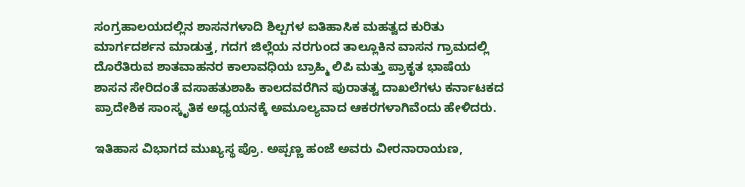ಸಂಗ್ರಹಾಲಯದಲ್ಲಿನ ಶಾಸನಗಳಾದಿ ಶಿಲ್ಪಗಳ ಐತಿಹಾಸಿಕ ಮಹತ್ವದ ಕುರಿತು ಮಾರ್ಗದರ್ಶನ ಮಾಡುತ್ತ, ಗದಗ ಜಿಲ್ಲೆಯ ನರಗುಂದ ತಾಲ್ಲೂಕಿನ ವಾಸನ ಗ್ರಾಮದಲ್ಲಿ ದೊರೆತಿರುವ ಶಾತವಾಹನರ ಕಾಲಾವಧಿಯ ಬ್ರಾಹ್ಮಿ ಲಿಪಿ ಮತ್ತು ಪ್ರಾಕೃತ ಭಾಷೆಯ ಶಾಸನ ಸೇರಿದಂತೆ ವಸಾಹತುಶಾಹಿ ಕಾಲದವರೆಗಿನ ಪುರಾತತ್ವ ದಾಖಲೆಗಳು ಕರ್ನಾಟಕದ ಪ್ರಾದೇಶಿಕ ಸಾಂಸ್ಕೃತಿಕ ಅಧ್ಯಯನಕ್ಕೆ ಅಮೂಲ್ಯವಾದ ಆಕರಗಳಾಗಿವೆಂದು ಹೇಳಿದರು.

ಇತಿಹಾಸ ವಿಭಾಗದ ಮುಖ್ಯಸ್ಥ ಪ್ರೊ. ಅಪ್ಪಣ್ಣ ಹಂಜೆ ಅವರು ವೀರನಾರಾಯಣ,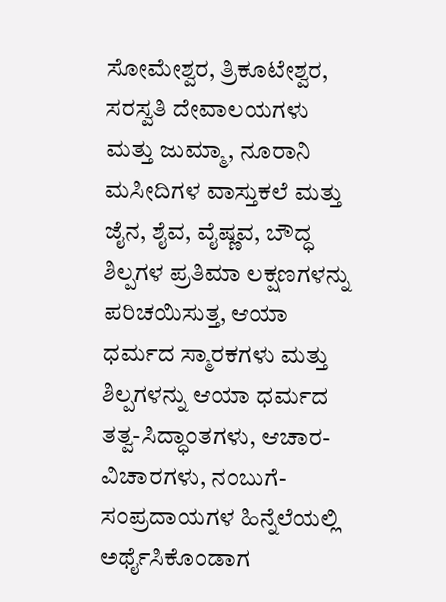ಸೋಮೇಶ್ವರ, ತ್ರಿಕೂಟೇಶ್ವರ, ಸರಸ್ವತಿ ದೇವಾಲಯಗಳು ಮತ್ತು ಜುಮ್ಮಾ, ನೂರಾನಿ ಮಸೀದಿಗಳ ವಾಸ್ತುಕಲೆ ಮತ್ತು ಜೈನ, ಶೈವ, ವೈಷ್ಣವ, ಬೌದ್ಧ ಶಿಲ್ಪಗಳ ಪ್ರತಿಮಾ ಲಕ್ಷಣಗಳನ್ನು ಪರಿಚಯಿಸುತ್ತ, ಆಯಾ ಧರ್ಮದ ಸ್ಮಾರಕಗಳು ಮತ್ತು ಶಿಲ್ಪಗಳನ್ನು ಆಯಾ ಧರ್ಮದ ತತ್ವ-ಸಿದ್ಧಾಂತಗಳು, ಆಚಾರ-ವಿಚಾರಗಳು, ನಂಬುಗೆ-ಸಂಪ್ರದಾಯಗಳ ಹಿನ್ನೆಲೆಯಲ್ಲಿ ಅರ್ಥೈಸಿಕೊಂಡಾಗ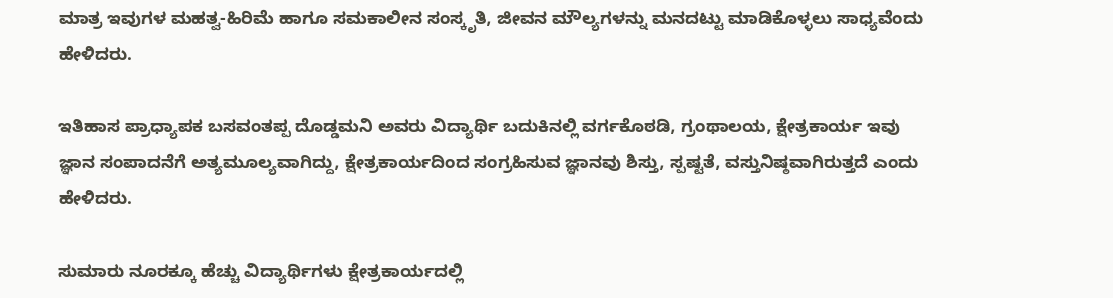ಮಾತ್ರ ಇವುಗಳ ಮಹತ್ವ-ಹಿರಿಮೆ ಹಾಗೂ ಸಮಕಾಲೀನ ಸಂಸ್ಕೃತಿ, ಜೀವನ ಮೌಲ್ಯಗಳನ್ನು ಮನದಟ್ಟು ಮಾಡಿಕೊಳ್ಳಲು ಸಾಧ್ಯವೆಂದು ಹೇಳಿದರು.

ಇತಿಹಾಸ ಪ್ರಾಧ್ಯಾಪಕ ಬಸವಂತಪ್ಪ ದೊಡ್ಡಮನಿ ಅವರು ವಿದ್ಯಾರ್ಥಿ ಬದುಕಿನಲ್ಲಿ ವರ್ಗಕೊಠಡಿ, ಗ್ರಂಥಾಲಯ, ಕ್ಷೇತ್ರಕಾರ್ಯ ಇವು ಜ್ಞಾನ ಸಂಪಾದನೆಗೆ ಅತ್ಯಮೂಲ್ಯವಾಗಿದ್ದು, ಕ್ಷೇತ್ರಕಾರ್ಯದಿಂದ ಸಂಗ್ರಹಿಸುವ ಜ್ಞಾನವು ಶಿಸ್ತು, ಸ್ಪಷ್ಟತೆ, ವಸ್ತುನಿಷ್ಠವಾಗಿರುತ್ತದೆ ಎಂದು ಹೇಳಿದರು.

ಸುಮಾರು ನೂರಕ್ಕೂ ಹೆಚ್ಚು ವಿದ್ಯಾರ್ಥಿಗಳು ಕ್ಷೇತ್ರಕಾರ್ಯದಲ್ಲಿ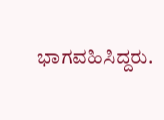ಭಾಗವಹಿಸಿದ್ದರು.